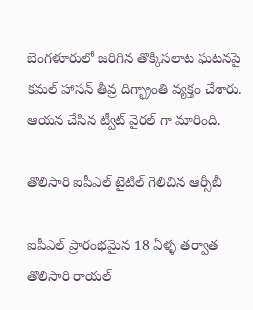బెంగళూరులో జరిగిన తొక్కిసలాట ఘటనపై కమల్ హాసన్ తీవ్ర దిగ్భ్రాంతి వ్యక్తం చేశారు. ఆయన చేసిన ట్వీట్ వైరల్ గా మారింది.

తొలిసారి ఐపీఎల్ టైటిల్ గెలిచిన ఆర్సీబీ

ఐపీఎల్ ప్రారంభమైన 18 ఏళ్ళ తర్వాత తొలిసారి రాయల్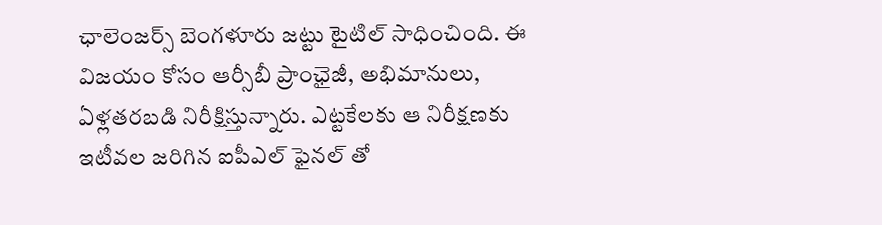ఛాలెంజర్స్ బెంగళూరు జట్టు టైటిల్ సాధించింది. ఈ విజయం కోసం ఆర్సీబీ ప్రాంఛైజీ, అభిమానులు, ఏళ్లతరబడి నిరీక్షిస్తున్నారు. ఎట్టకేలకు ఆ నిరీక్షణకు ఇటీవల జరిగిన ఐపీఎల్ ఫైనల్ తో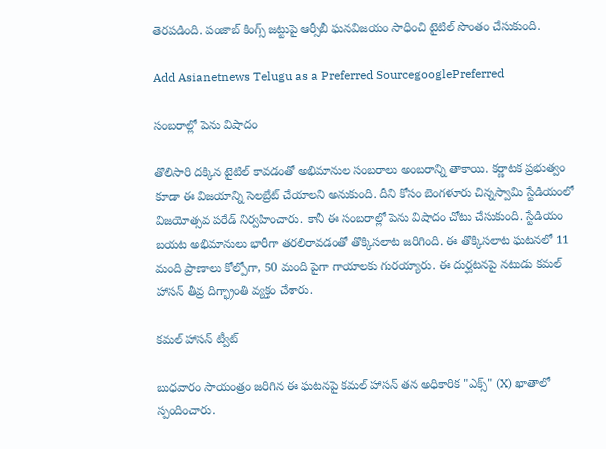తెరపడింది. పంజాబ్ కింగ్స్ జట్టుపై ఆర్సీబీ ఘనవిజయం సాధించి టైటిల్ సొంతం చేసుకుంది.

Add Asianetnews Telugu as a Preferred SourcegooglePreferred

సంబరాల్లో పెను విషాదం

తొలిసారి దక్కిన టైటిల్ కావడంతో అభిమానుల సంబరాలు అంబరాన్ని తాకాయి. కర్ణాటక ప్రభుత్వం కూడా ఈ విజయాన్ని సెలబ్రేట్ చేయాలని అనుకుంది. దీని కోసం బెంగళూరు చిన్నస్వామి స్టేడియంలో విజయోత్సవ పరేడ్ నిర్వహించారు. కానీ ఈ సంబరాల్లో పెను విషాదం చోటు చేసుకుంది. స్టేడియం బయట అభిమానులు భారీగా తరలిరావడంతో తొక్కిసలాట జరిగింది. ఈ తొక్కిసలాట ఘటనలో 11 మంది ప్రాణాలు కోల్పోగా, 50 మంది పైగా గాయాలకు గురయ్యారు. ఈ దుర్ఘటనపై నటుడు కమల్ హాసన్ తీవ్ర దిగ్భ్రాంతి వ్యక్తం చేశారు.

కమల్ హాసన్ ట్వీట్

బుధవారం సాయంత్రం జరిగిన ఈ ఘటనపై కమల్ హాసన్ తన అధికారిక "ఎక్స్" (X) ఖాతాలో స్పందించారు.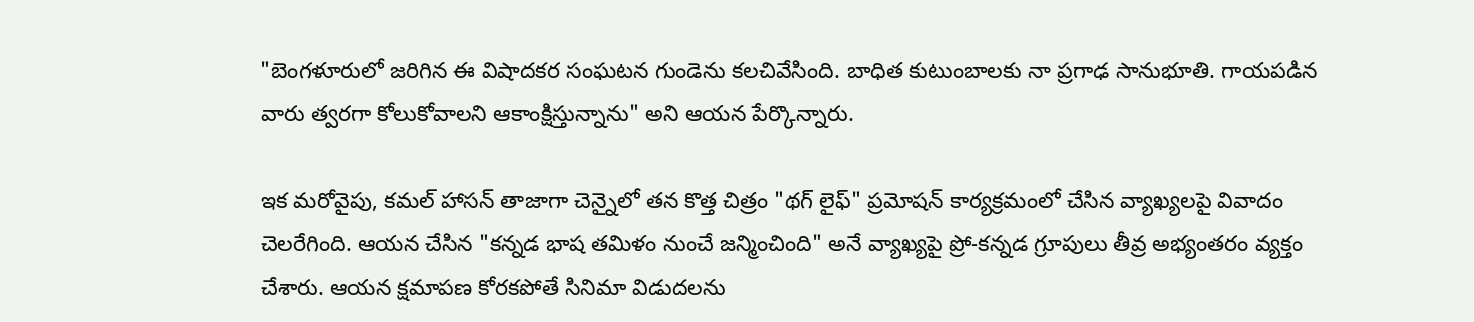"బెంగళూరులో జరిగిన ఈ విషాదకర సంఘటన గుండెను కలచివేసింది. బాధిత కుటుంబాలకు నా ప్రగాఢ సానుభూతి. గాయపడిన వారు త్వరగా కోలుకోవాలని ఆకాంక్షిస్తున్నాను" అని ఆయన పేర్కొన్నారు.

ఇక మరోవైపు, కమల్ హాసన్ తాజాగా చెన్నైలో తన కొత్త చిత్రం "థగ్ లైఫ్" ప్రమోషన్ కార్యక్రమంలో చేసిన వ్యాఖ్యలపై వివాదం చెలరేగింది. ఆయన చేసిన "కన్నడ భాష తమిళం నుంచే జన్మించింది" అనే వ్యాఖ్యపై ప్రో-కన్నడ గ్రూపులు తీవ్ర అభ్యంతరం వ్యక్తం చేశారు. ఆయన క్షమాపణ కోరకపోతే సినిమా విడుదలను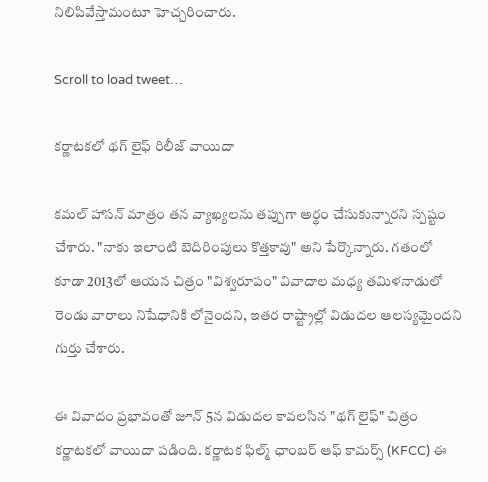నిలిపివేస్తామంటూ హెచ్చరించారు.

Scroll to load tweet…

కర్ణాటకలో థగ్ లైఫ్ రిలీజ్ వాయిదా

కమల్ హాసన్ మాత్రం తన వ్యాఖ్యలను తప్పుగా అర్థం చేసుకున్నారని స్పష్టం చేశారు. "నాకు ఇలాంటి బెదిరింపులు కొత్తకావు" అని పేర్కొన్నారు. గతంలో కూడా 2013లో ఆయన చిత్రం "విశ్వరూపం" వివాదాల మధ్య తమిళనాడులో రెండు వారాలు నిషేధానికి లోనైందని, ఇతర రాష్ట్రాల్లో విడుదల ఆలస్యమైందని గుర్తు చేశారు.

ఈ వివాదం ప్రభావంతో జూన్ 5న విడుదల కావలసిన "థగ్ లైఫ్" చిత్రం కర్ణాటకలో వాయిదా పడింది. కర్ణాటక ఫిల్మ్ ఛాంబర్ ఆఫ్ కామర్స్ (KFCC) ఈ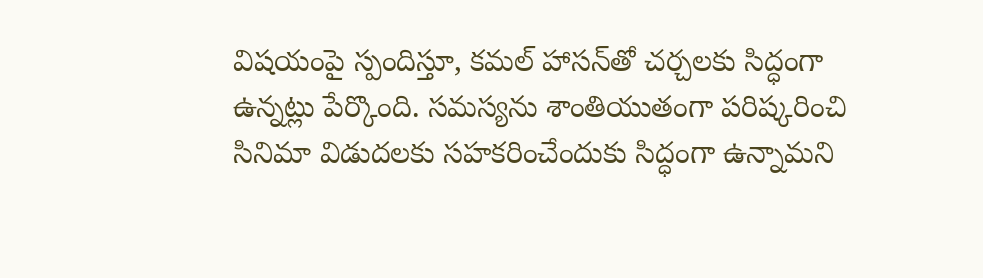విషయంపై స్పందిస్తూ, కమల్ హాసన్‌తో చర్చలకు సిద్ధంగా ఉన్నట్లు పేర్కొంది. సమస్యను శాంతియుతంగా పరిష్కరించి సినిమా విడుదలకు సహకరించేందుకు సిద్ధంగా ఉన్నామని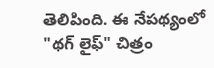తెలిపింది. ఈ నేపథ్యంలో "థగ్ లైఫ్" చిత్రం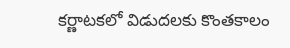కర్ణాటకలో విడుదలకు కొంతకాలం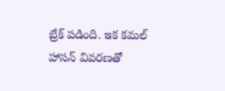బ్రేక్ పడింది. ఇక కమల్ హాసన్ వివరణతో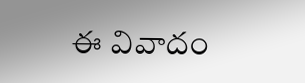ఈ వివాదం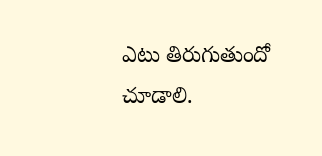ఎటు తిరుగుతుందో చూడాలి.